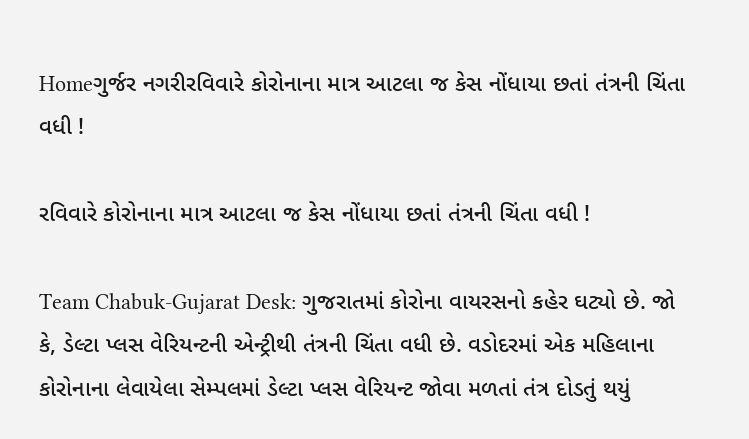Homeગુર્જર નગરીરવિવારે કોરોનાના માત્ર આટલા જ કેસ નોંધાયા છતાં તંત્રની ચિંતા વધી !

રવિવારે કોરોનાના માત્ર આટલા જ કેસ નોંધાયા છતાં તંત્રની ચિંતા વધી !

Team Chabuk-Gujarat Desk: ગુજરાતમાં કોરોના વાયરસનો કહેર ઘટ્યો છે. જો કે, ડેલ્ટા પ્લસ વેરિયન્ટની એન્ટ્રીથી તંત્રની ચિંતા વધી છે. વડોદરમાં એક મહિલાના કોરોનાના લેવાયેલા સેમ્પલમાં ડેલ્ટા પ્લસ વેરિયન્ટ જોવા મળતાં તંત્ર દોડતું થયું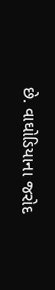છે. વાઘોડિયાના જરોદ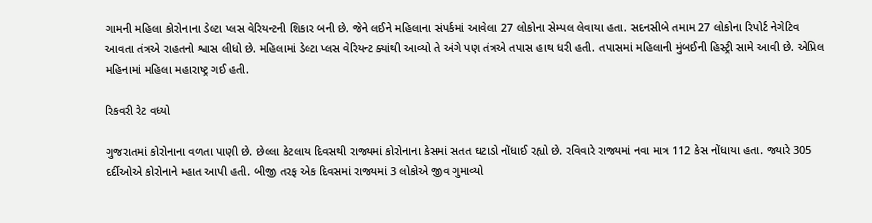ગામની મહિલા કોરોનાના ડેલ્ટા પ્લસ વેરિયન્ટની શિકાર બની છે. જેને લઈને મહિલાના સંપર્કમાં આવેલા 27 લોકોના સેમ્પલ લેવાયા હતા. સદનસીબે તમામ 27 લોકોના રિપોર્ટ નેગેટિવ આવતા તંત્રએ રાહતનો શ્વાસ લીધો છે. મહિલામાં ડેલ્ટા પ્લસ વેરિયન્ટ ક્યાંથી આવ્યો તે અંગે પણ તંત્રએ તપાસ હાથ ધરી હતી. તપાસમાં મહિલાની મુંબઈની હિસ્ટ્રી સામે આવી છે. એપ્રિલ મહિનામાં મહિલા મહારાષ્ટ્ર ગઈ હતી.

રિકવરી રેટ વધ્યો

ગુજરાતમાં કોરોનાના વળતા પાણી છે. છેલ્લા કેટલાય દિવસથી રાજ્યમાં કોરોનાના કેસમાં સતત ઘટાડો નોંધાઈ રહ્યો છે. રવિવારે રાજ્યમાં નવા માત્ર 112 કેસ નોંધાયા હતા. જ્યારે 305 દર્દીઓએ કોરોનાને મ્હાત આપી હતી. બીજી તરફ એક દિવસમાં રાજ્યમાં 3 લોકોએ જીવ ગુમાવ્યો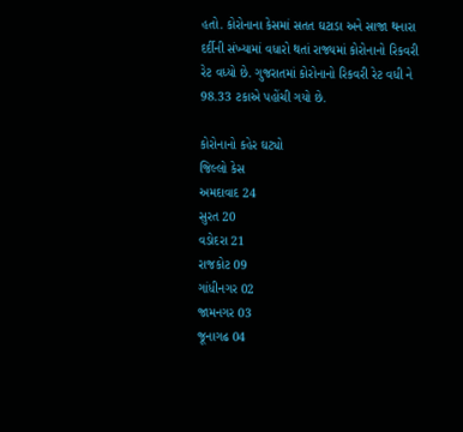હતો. કોરોનાના કેસમાં સતત ઘટાડા અને સાજા થનારા દર્દીની સંખ્યામાં વધારો થતાં રાજ્યમાં કોરોનાનો રિકવરી રેટ વધ્યો છે. ગુજરાતમાં કોરોનાનો રિકવરી રેટ વધી ને 98.33 ટકાએ પહોંચી ગયો છે.

કોરોનાનો કહેર ઘટ્યો
જિલ્લો કેસ
અમદાવાદ 24
સુરત 20
વડોદરા 21
રાજકોટ 09
ગાંધીનગર 02
જામનગર 03
જૂનાગઢ 04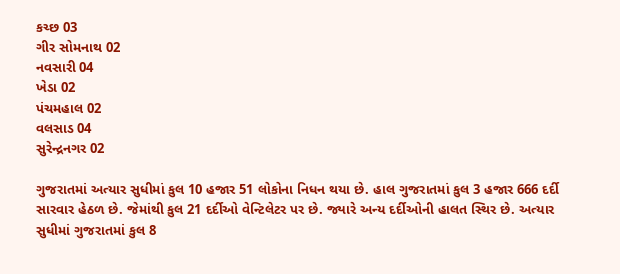કચ્છ 03
ગીર સોમનાથ 02
નવસારી 04
ખેડા 02
પંચમહાલ 02
વલસાડ 04
સુરેન્દ્રનગર 02

ગુજરાતમાં અત્યાર સુધીમાં કુલ 10 હજાર 51 લોકોના નિધન થયા છે. હાલ ગુજરાતમાં કુલ 3 હજાર 666 દર્દી સારવાર હેઠળ છે. જેમાંથી કુલ 21 દર્દીઓ વેન્ટિલેટર પર છે. જ્યારે અન્ય દર્દીઓની હાલત સ્થિર છે. અત્યાર સુધીમાં ગુજરાતમાં કુલ 8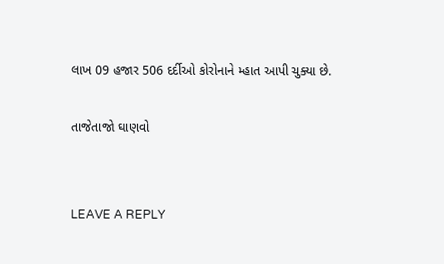લાખ 09 હજાર 506 દર્દીઓ કોરોનાને મ્હાત આપી ચુક્યા છે.

તાજેતાજો ઘાણવો


LEAVE A REPLY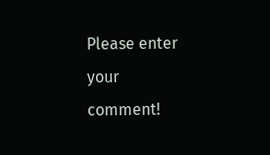Please enter your comment!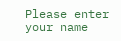Please enter your name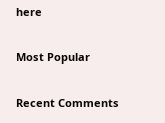here

Most Popular

Recent Comments